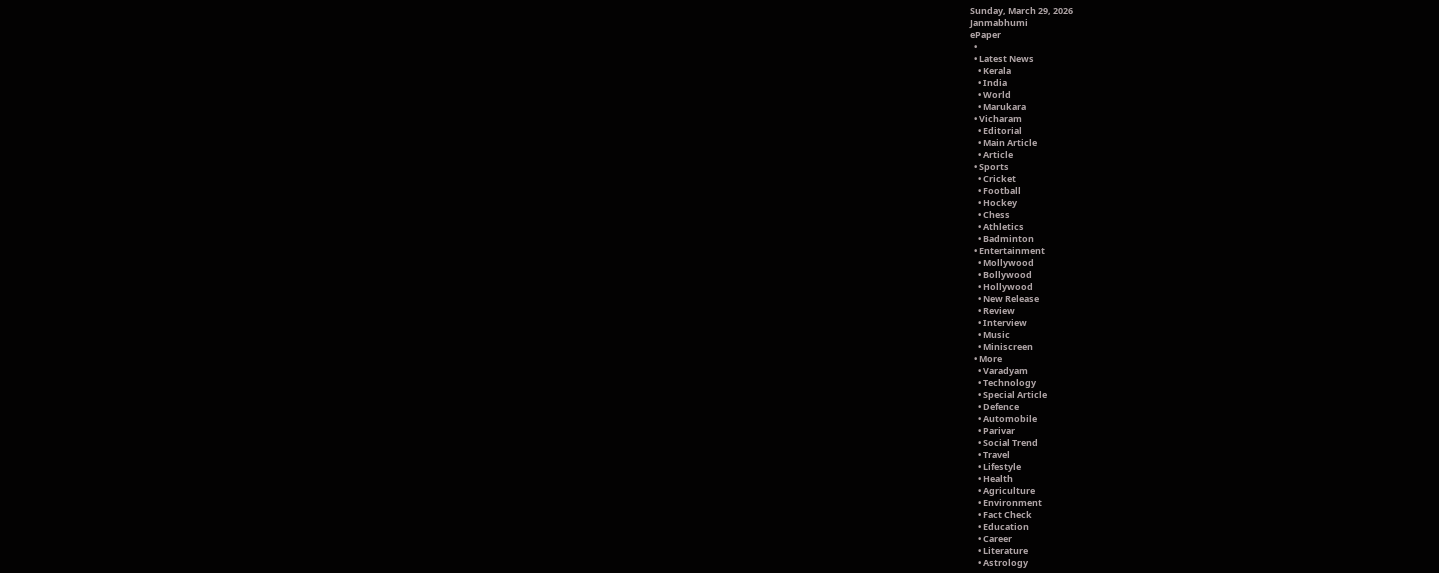Sunday, March 29, 2026
Janmabhumi
ePaper
  •
  • Latest News
    • Kerala
    • India
    • World
    • Marukara
  • Vicharam
    • Editorial
    • Main Article
    • Article
  • Sports
    • Cricket
    • Football
    • Hockey
    • Chess
    • Athletics
    • Badminton
  • Entertainment
    • Mollywood
    • Bollywood
    • Hollywood
    • New Release
    • Review
    • Interview
    • Music
    • Miniscreen
  • More
    • Varadyam
    • Technology
    • Special Article
    • Defence
    • Automobile
    • Parivar
    • Social Trend
    • Travel
    • Lifestyle
    • Health
    • Agriculture
    • Environment
    • Fact Check
    • Education
    • Career
    • Literature
    • Astrology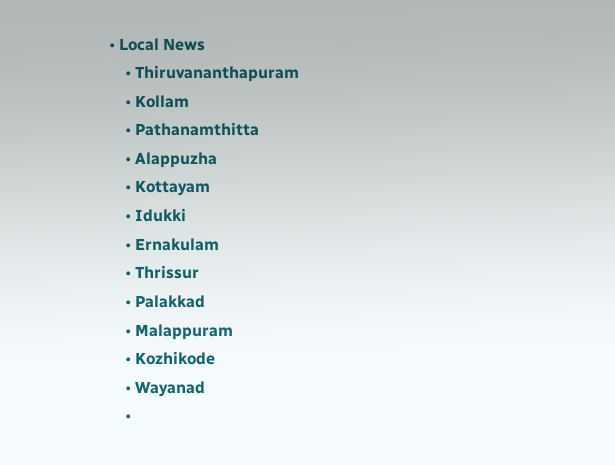• Local News
    • Thiruvananthapuram
    • Kollam
    • Pathanamthitta
    • Alappuzha
    • Kottayam
    • Idukki
    • Ernakulam
    • Thrissur
    • Palakkad
    • Malappuram
    • Kozhikode
    • Wayanad
    •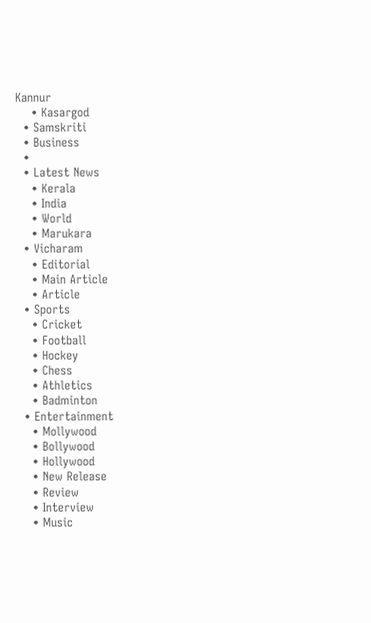Kannur
    • Kasargod
  • Samskriti
  • Business
  •
  • Latest News
    • Kerala
    • India
    • World
    • Marukara
  • Vicharam
    • Editorial
    • Main Article
    • Article
  • Sports
    • Cricket
    • Football
    • Hockey
    • Chess
    • Athletics
    • Badminton
  • Entertainment
    • Mollywood
    • Bollywood
    • Hollywood
    • New Release
    • Review
    • Interview
    • Music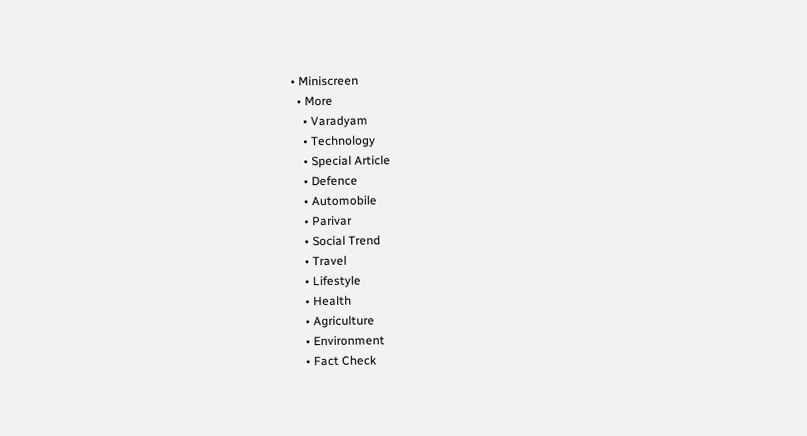• Miniscreen
  • More
    • Varadyam
    • Technology
    • Special Article
    • Defence
    • Automobile
    • Parivar
    • Social Trend
    • Travel
    • Lifestyle
    • Health
    • Agriculture
    • Environment
    • Fact Check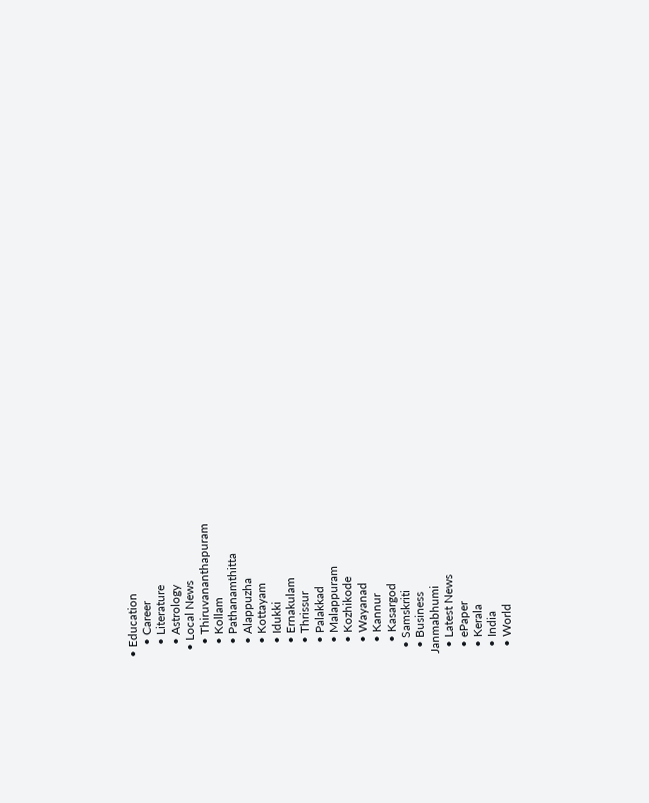• Education
    • Career
    • Literature
    • Astrology
  • Local News
    • Thiruvananthapuram
    • Kollam
    • Pathanamthitta
    • Alappuzha
    • Kottayam
    • Idukki
    • Ernakulam
    • Thrissur
    • Palakkad
    • Malappuram
    • Kozhikode
    • Wayanad
    • Kannur
    • Kasargod
  • Samskriti
  • Business
Janmabhumi
  • Latest News
  • ePaper
  • Kerala
  • India
  • World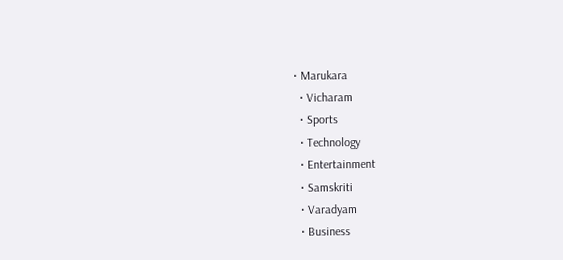• Marukara
  • Vicharam
  • Sports
  • Technology
  • Entertainment
  • Samskriti
  • Varadyam
  • Business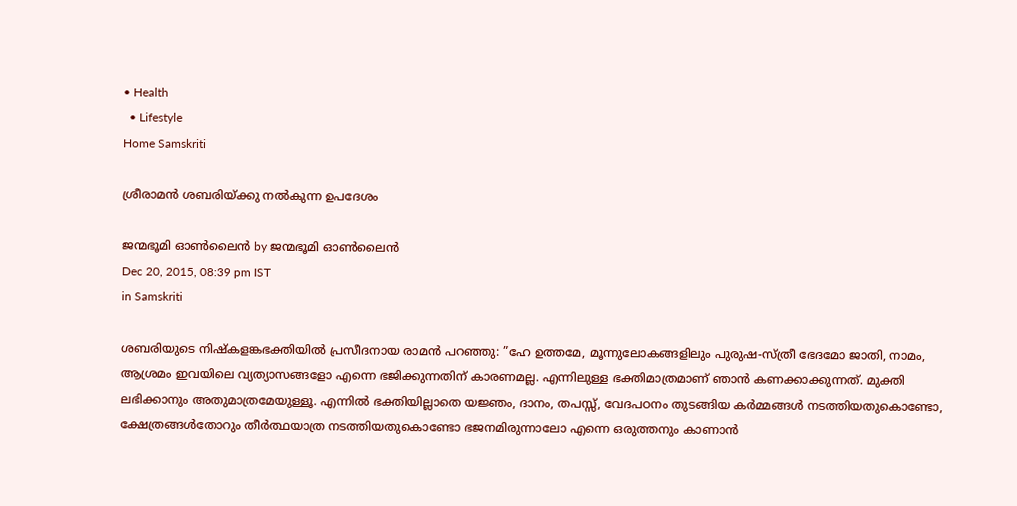• Health
  • Lifestyle
Home Samskriti

ശ്രീരാമന്‍ ശബരിയ്‌ക്കു നല്‍കുന്ന ഉപദേശം

ജന്മഭൂമി ഓണ്‍ലൈന്‍ by ജന്മഭൂമി ഓണ്‍ലൈന്‍
Dec 20, 2015, 08:39 pm IST
in Samskriti

ശബരിയുടെ നിഷ്‌കളങ്കഭക്തിയില്‍ പ്രസീദനായ രാമന്‍ പറഞ്ഞു: ”ഹേ ഉത്തമേ, മൂന്നുലോകങ്ങളിലും പുരുഷ-സ്ത്രീ ഭേദമോ ജാതി, നാമം, ആശ്രമം ഇവയിലെ വ്യത്യാസങ്ങളോ എന്നെ ഭജിക്കുന്നതിന് കാരണമല്ല. എന്നിലുള്ള ഭക്തിമാത്രമാണ് ഞാന്‍ കണക്കാക്കുന്നത്. മുക്തി ലഭിക്കാനും അതുമാത്രമേയുള്ളൂ. എന്നില്‍ ഭക്തിയില്ലാതെ യജ്ഞം, ദാനം, തപസ്സ്, വേദപഠനം തുടങ്ങിയ കര്‍മ്മങ്ങള്‍ നടത്തിയതുകൊണ്ടോ, ക്ഷേത്രങ്ങള്‍തോറും തീര്‍ത്ഥയാത്ര നടത്തിയതുകൊണ്ടോ ഭജനമിരുന്നാലോ എന്നെ ഒരുത്തനും കാണാന്‍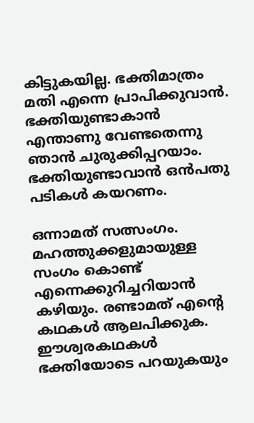കിട്ടുകയില്ല. ഭക്തിമാത്രം മതി എന്നെ പ്രാപിക്കുവാന്‍. ഭക്തിയുണ്ടാകാന്‍ എന്താണു വേണ്ടതെന്നു ഞാന്‍ ചുരുക്കിപ്പറയാം. ഭക്തിയുണ്ടാവാന്‍ ഒന്‍പതു പടികള്‍ കയറണം.

ഒന്നാമത് സത്സംഗം. മഹത്തുക്കളുമായുള്ള സംഗം കൊണ്ട് എന്നെക്കുറിച്ചറിയാന്‍ കഴിയും. രണ്ടാമത് എന്റെ കഥകള്‍ ആലപിക്കുക. ഈശ്വരകഥകള്‍ ഭക്തിയോടെ പറയുകയും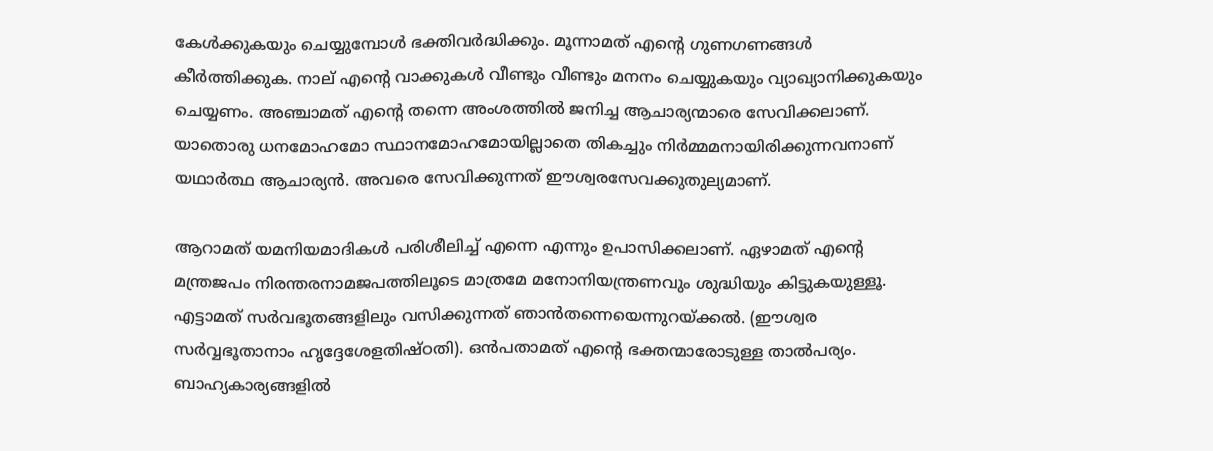കേള്‍ക്കുകയും ചെയ്യുമ്പോള്‍ ഭക്തിവര്‍ദ്ധിക്കും. മൂന്നാമത് എന്റെ ഗുണഗണങ്ങള്‍ കീര്‍ത്തിക്കുക. നാല് എന്റെ വാക്കുകള്‍ വീണ്ടും വീണ്ടും മനനം ചെയ്യുകയും വ്യാഖ്യാനിക്കുകയും ചെയ്യണം. അഞ്ചാമത് എന്റെ തന്നെ അംശത്തില്‍ ജനിച്ച ആചാര്യന്മാരെ സേവിക്കലാണ്. യാതൊരു ധനമോഹമോ സ്ഥാനമോഹമോയില്ലാതെ തികച്ചും നിര്‍മ്മമനായിരിക്കുന്നവനാണ് യഥാര്‍ത്ഥ ആചാര്യന്‍. അവരെ സേവിക്കുന്നത് ഈശ്വരസേവക്കുതുല്യമാണ്.

ആറാമത് യമനിയമാദികള്‍ പരിശീലിച്ച് എന്നെ എന്നും ഉപാസിക്കലാണ്. ഏഴാമത് എന്റെ മന്ത്രജപം നിരന്തരനാമജപത്തിലൂടെ മാത്രമേ മനോനിയന്ത്രണവും ശുദ്ധിയും കിട്ടുകയുള്ളൂ. എട്ടാമത് സര്‍വഭൂതങ്ങളിലും വസിക്കുന്നത് ഞാന്‍തന്നെയെന്നുറയ്‌ക്കല്‍. (ഈശ്വര സര്‍വ്വഭൂതാനാം ഹൃദ്ദേശേളതിഷ്ഠതി). ഒന്‍പതാമത് എന്റെ ഭക്തന്മാരോടുള്ള താല്‍പര്യം. ബാഹ്യകാര്യങ്ങളില്‍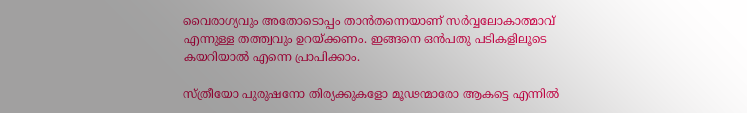വൈരാഗ്യവും അതോടൊപ്പം താന്‍തന്നെയാണ് സര്‍വ്വലോകാത്മാവ് എന്നുള്ള തത്ത്വവും ഉറയ്‌ക്കണം. ഇങ്ങനെ ഒന്‍പതു പടികളിലൂടെ കയറിയാല്‍ എന്നെ പ്രാപിക്കാം.

സ്ത്രീയോ പുരുഷനോ തിര്യക്കുകളോ മൂഢന്മാരോ ആകട്ടെ എന്നില്‍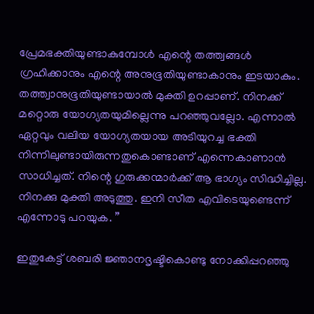പ്രേമഭക്തിയുണ്ടാകുമ്പോള്‍ എന്റെ തത്ത്വങ്ങള്‍ ഗ്രഹിക്കാനും എന്റെ അനുഭൂതിയുണ്ടാകാനും ഇടയാകും. തത്ത്വാനുഭൂതിയുണ്ടായാല്‍ മുക്തി ഉറപ്പാണ്. നിനക്ക് മറ്റൊരു യോഗ്യതയുമില്ലെന്നു പറഞ്ഞുവല്ലോ. എന്നാല്‍ ഏറ്റവും വലിയ യോഗ്യതയായ അടിയുറച്ച ഭക്തി നിന്നിലുണ്ടായിരുന്നതുകൊണ്ടാണ് എന്നെകാണാന്‍ സാധിച്ചത്. നിന്റെ ഗുരുക്കന്മാര്‍ക്ക് ആ ഭാഗ്യം സിദ്ധിച്ചില്ല. നിനക്കു മുക്തി അടുത്തു. ഇനി സീത എവിടെയുണ്ടെന്ന് എന്നോടു പറയുക. ”

ഇതുകേട്ട് ശബരി ജ്ഞാനദൃഷ്ടികൊണ്ടു നോക്കിപ്പറഞ്ഞു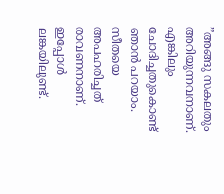”അങ്ങു സകലതും അറിയുന്നവനാണ്. എങ്കിലും ചോദിച്ചതുകൊണ്ട് ഞാന്‍ പറയാം. സീതയെ അപഹരിച്ചത് രാവണനാണ്. ഇപ്പോള്‍ ലങ്കയിലുണ്ട്.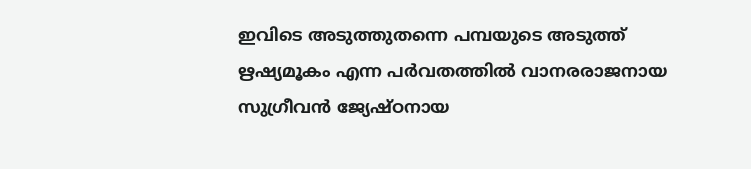ഇവിടെ അടുത്തുതന്നെ പമ്പയുടെ അടുത്ത് ഋഷ്യമൂകം എന്ന പര്‍വതത്തില്‍ വാനരരാജനായ സുഗ്രീവന്‍ ജ്യേഷ്ഠനായ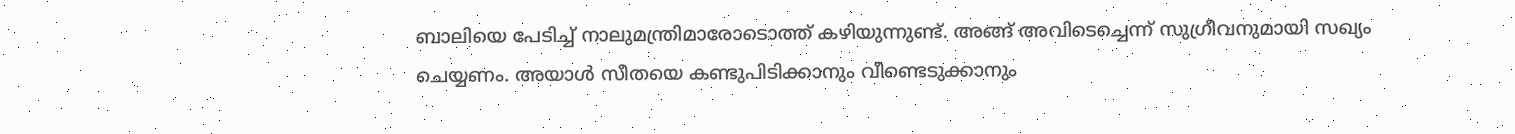ബാലിയെ പേടിച്ച് നാലുമന്ത്രിമാരോടൊത്ത് കഴിയുന്നുണ്ട്. അങ്ങ് അവിടെച്ചെന്ന് സുഗ്രീവനുമായി സഖ്യം ചെയ്യണം. അയാള്‍ സീതയെ കണ്ടുപിടിക്കാനും വീണ്ടെടുക്കാനും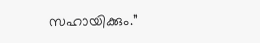സഹായിക്കും.”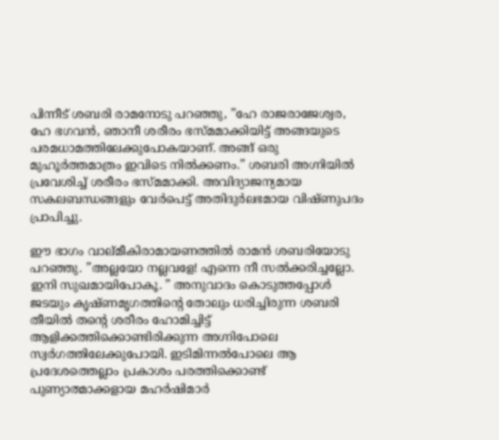പിന്നീട് ശബരി രാമനോടു പറഞ്ഞു, ”ഹേ രാജരാജേശ്വര, ഹേ ഭഗവന്‍, ഞാനീ ശരീരം ഭസ്മമാക്കിയിട്ട് അങ്ങയുടെ പരമധാമത്തിലേക്കുപോകയാണ്. അങ്ങ് ഒരു മുഹൂര്‍ത്തമാത്രം ഇവിടെ നില്‍ക്കണം.” ശബരി അഗ്നിയില്‍ പ്രവേശിച്ച് ശരീരം ഭസ്മമാക്കി. അവിദ്യാജന്യമായ സകലബന്ധങ്ങളും വേര്‍പെട്ട് അതിദുര്‍ലഭമായ വിഷ്ണുപദം പ്രാപിച്ചു.

ഈ ഭാഗം വാല്മീകിരാമായണത്തില്‍ രാമന്‍ ശബരിയോടു പറഞ്ഞു. ”അല്ലയോ നല്ലവളേ! എന്നെ നീ സല്‍ക്കരിച്ചല്ലോ. ഇനി സുഖമായിപോകൂ. ” അനുവാദം കൊടുത്തപ്പോള്‍ ജടയും കൃഷ്ണമൃഗത്തിന്റെ തോലും ധരിച്ചിരുന്ന ശബരി തീയില്‍ തന്റെ ശരീരം ഹോമിച്ചിട്ട് ആളിക്കത്തിക്കൊണ്ടിരിക്കുന്ന അഗ്നിപോലെ സ്വര്‍ഗത്തിലേക്കുപോയി. ഇടിമിന്നല്‍പോലെ ആ പ്രദേശത്തെല്ലാം പ്രകാശം പരത്തിക്കൊണ്ട് പുണ്യാത്മാക്കളായ മഹര്‍ഷിമാര്‍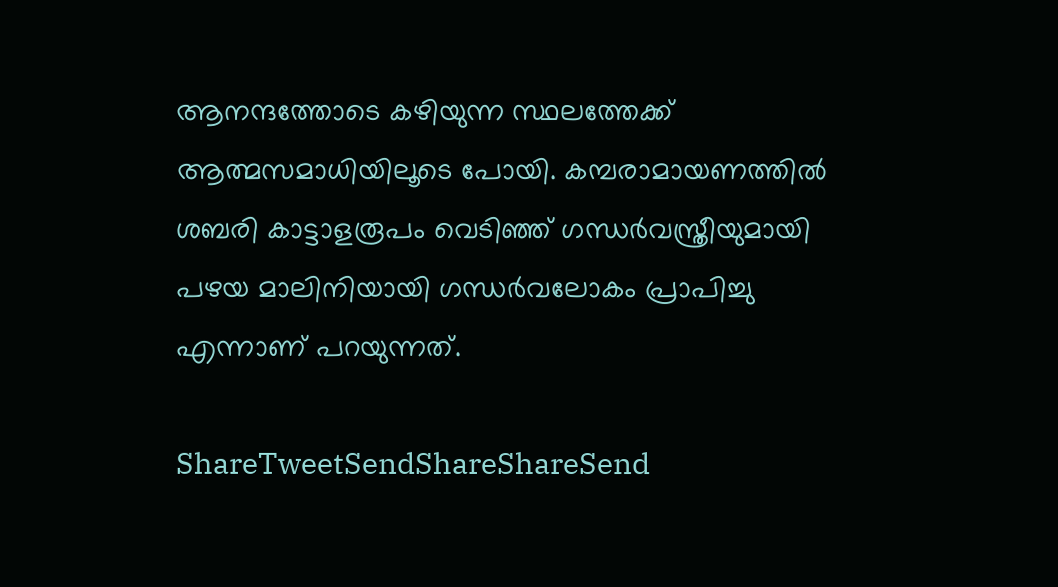ആനന്ദത്തോടെ കഴിയുന്ന സ്ഥലത്തേക്ക് ആത്മസമാധിയിലൂടെ പോയി. കമ്പരാമായണത്തില്‍ ശബരി കാട്ടാളരൂപം വെടിഞ്ഞ് ഗന്ധര്‍വസ്ത്രീയുമായി പഴയ മാലിനിയായി ഗന്ധര്‍വലോകം പ്രാപിച്ചു എന്നാണ് പറയുന്നത്.

ShareTweetSendShareShareSend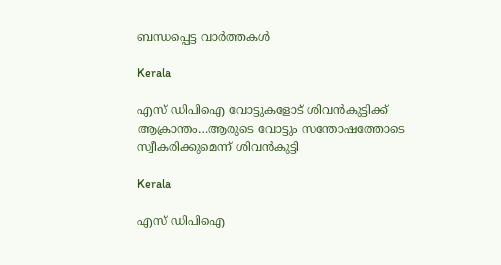ബന്ധപ്പെട്ട വാര്‍ത്തകള്‍

Kerala

എസ് ഡിപിഐ വോട്ടുകളോട് ശിവന്‍കുട്ടിക്ക് ആക്രാന്തം…ആരുടെ വോട്ടും സന്തോഷത്തോടെ സ്വീകരിക്കുമെന്ന് ശിവന്‍കുട്ടി

Kerala

എസ് ഡിപിഐ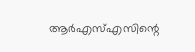ആര്‍എസ്എസിന്റെ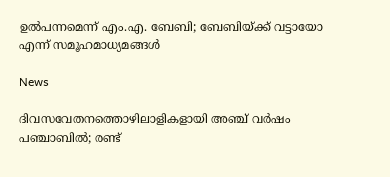ഉല്‍പന്നമെന്ന് എം.എ. ബേബി; ബേബിയ്‌ക്ക് വട്ടായോ എന്ന് സമൂഹമാധ്യമങ്ങള്‍

News

ദിവസവേതനത്തൊഴിലാളികളായി അഞ്ച് വര്‍ഷം പഞ്ചാബില്‍; രണ്ട്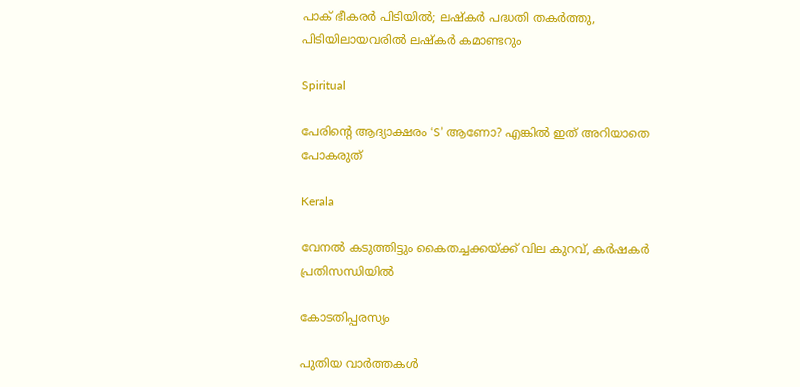പാക് ഭീകരര്‍ പിടിയില്‍; ലഷ്കർ പദ്ധതി തകർത്തു, പിടിയിലായവരിൽ ലഷ്കർ കമാണ്ടറും

Spiritual

പേരിന്റെ ആദ്യാക്ഷരം ‘S’ ആണോ? എങ്കിൽ ഇത് അറിയാതെ പോകരുത്

Kerala

വേനല്‍ കടുത്തിട്ടും കൈതച്ചക്കയ്‌ക്ക് വില കുറവ്, കര്‍ഷകര്‍ പ്രതിസന്ധിയില്‍

കോടതിപ്പരസ്യം

പുതിയ വാര്‍ത്തകള്‍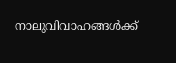നാലുവിവാഹങ്ങൾക്ക്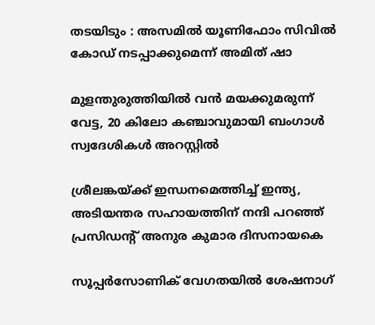തടയിടും : അസമിൽ യൂണിഫോം സിവിൽ കോഡ് നടപ്പാക്കുമെന്ന് അമിത് ഷാ

മുളന്തുരുത്തിയിൽ വൻ മയക്കുമരുന്ന് വേട്ട, 20 കിലോ കഞ്ചാവുമായി ബംഗാൾ സ്വദേശികൾ അറസ്റ്റിൽ

ശ്രീലങ്കയ്‌ക്ക് ഇന്ധനമെത്തിച്ച് ഇന്ത്യ, അടിയന്തര സഹായത്തിന് നന്ദി പറഞ്ഞ് പ്രസിഡന്റ് അനുര കുമാര ദിസനായകെ

സൂപ്പര്‍സോണിക് വേഗതയില്‍ ശേഷനാഗ്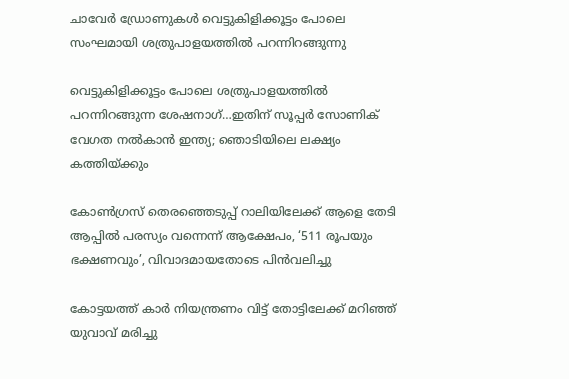ചാവേര്‍ ഡ്രോണുകള്‍ വെട്ടുകിളിക്കൂട്ടം പോലെ സംഘമായി ശത്രുപാളയത്തില്‍ പറന്നിറങ്ങുന്നു

വെട്ടുകിളിക്കൂട്ടം പോലെ ശത്രുപാളയത്തില്‍ പറന്നിറങ്ങുന്ന ശേഷനാഗ്…ഇതിന് സൂപ്പര്‍ സോണിക് വേഗത നല്‍കാന്‍ ഇന്ത്യ; ഞൊടിയിലെ ലക്ഷ്യം കത്തിയ്‌ക്കും

കോണ്‍ഗ്രസ് തെരഞ്ഞെടുപ്പ് റാലിയിലേക്ക് ആളെ തേടി ആപ്പില്‍ പരസ്യം വന്നെന്ന് ആക്ഷേപം, ‘511 രൂപയും ഭക്ഷണവും’, വിവാദമായതോടെ പിന്‍വലിച്ചു

കോട്ടയത്ത് കാര്‍ നിയന്ത്രണം വിട്ട് തോട്ടിലേക്ക് മറിഞ്ഞ് യുവാവ് മരിച്ചു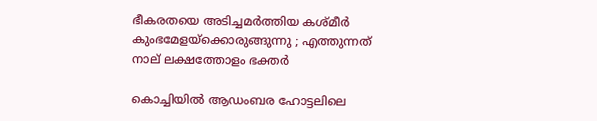ഭീകരതയെ അടിച്ചമർത്തിയ കശ്മീർ കുംഭമേളയ്‌ക്കൊരുങ്ങുന്നു ; എത്തുന്നത് നാല് ലക്ഷത്തോളം ഭക്തർ

കൊച്ചിയില്‍ ആഡംബര ഹോട്ടലിലെ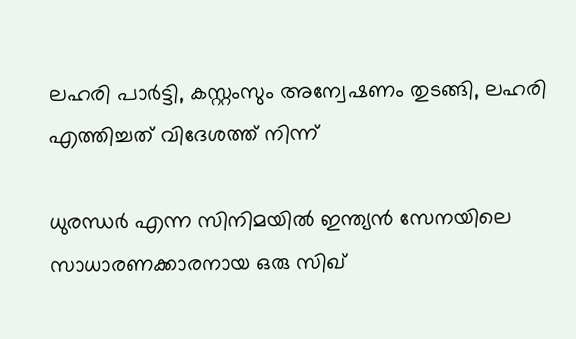ലഹരി പാര്‍ട്ടി, കസ്റ്റംസും അന്വേഷണം തുടങ്ങി, ലഹരി എത്തിച്ചത് വിദേശത്ത് നിന്ന്

ധുരന്ധര്‍ എന്ന സിനിമയില്‍ ഇന്ത്യന്‍ സേനയിലെ സാധാരണക്കാരനായ ഒരു സിഖ്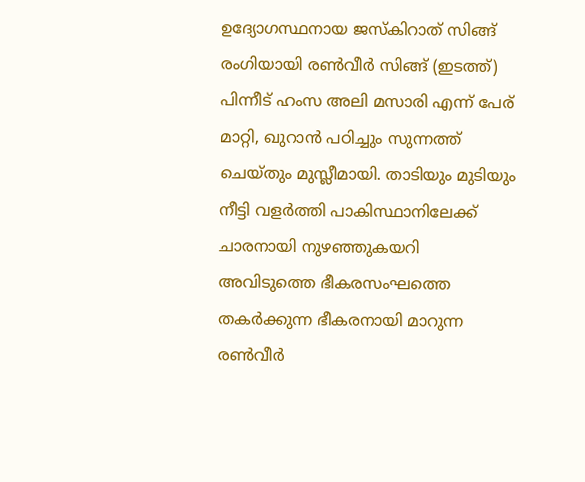ഉദ്യോഗസ്ഥനായ ജസ്കിറാത് സിങ്ങ് രംഗിയായി രണ്‍വീര്‍ സിങ്ങ് (ഇടത്ത്) പിന്നീട് ഹംസ അലി മസാരി എന്ന് പേര് മാറ്റി, ഖുറാന്‍ പഠിച്ചും സുന്നത്ത് ചെയ്തും മുസ്ലീമായി. താടിയും മുടിയും നീട്ടി വളര്‍ത്തി പാകിസ്ഥാനിലേക്ക് ചാരനായി നുഴഞ്ഞുകയറി അവിടുത്തെ ഭീകരസംഘത്തെ തകര്‍ക്കുന്ന ഭീകരനായി മാറുന്ന രണ്‍വീര്‍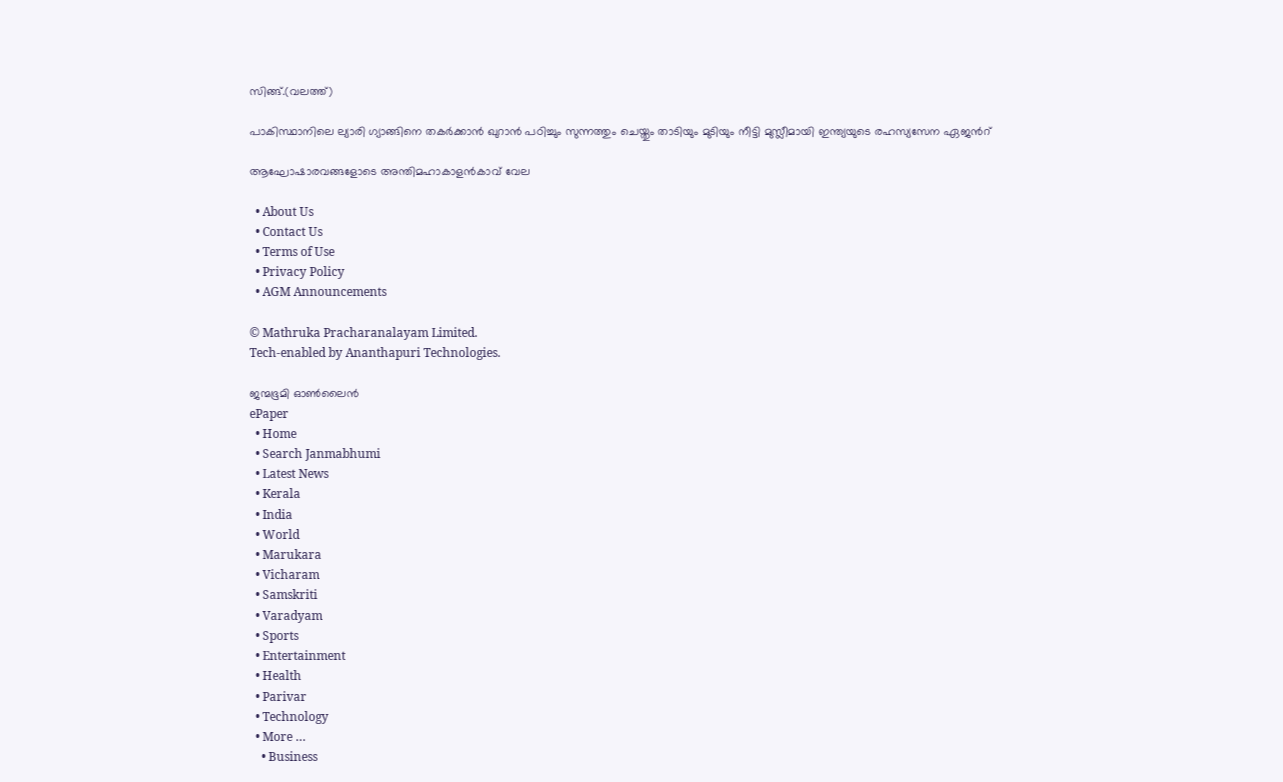സിങ്ങ്.(വലത്ത്)

പാകിസ്ഥാനിലെ ല്യാരി ഗ്യാങ്ങിനെ തകര്‍ക്കാന്‍ ഖുറാന്‍ പഠിച്ചും സുന്നത്തും ചെയ്തും താടിയും മുടിയും നീട്ടി മുസ്ലീമായി ഇന്ത്യയുടെ രഹസ്യസേന ഏജന്‍റ്

ആഘോഷാരവങ്ങളോടെ അന്തിമഹാകാളന്‍കാവ് വേല

  • About Us
  • Contact Us
  • Terms of Use
  • Privacy Policy
  • AGM Announcements

© Mathruka Pracharanalayam Limited.
Tech-enabled by Ananthapuri Technologies.

ജന്മഭൂമി ഓണ്‍ലൈന്‍
ePaper
  • Home
  • Search Janmabhumi
  • Latest News
  • Kerala
  • India
  • World
  • Marukara
  • Vicharam
  • Samskriti
  • Varadyam
  • Sports
  • Entertainment
  • Health
  • Parivar
  • Technology
  • More …
    • Business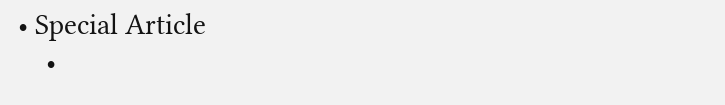• Special Article
    •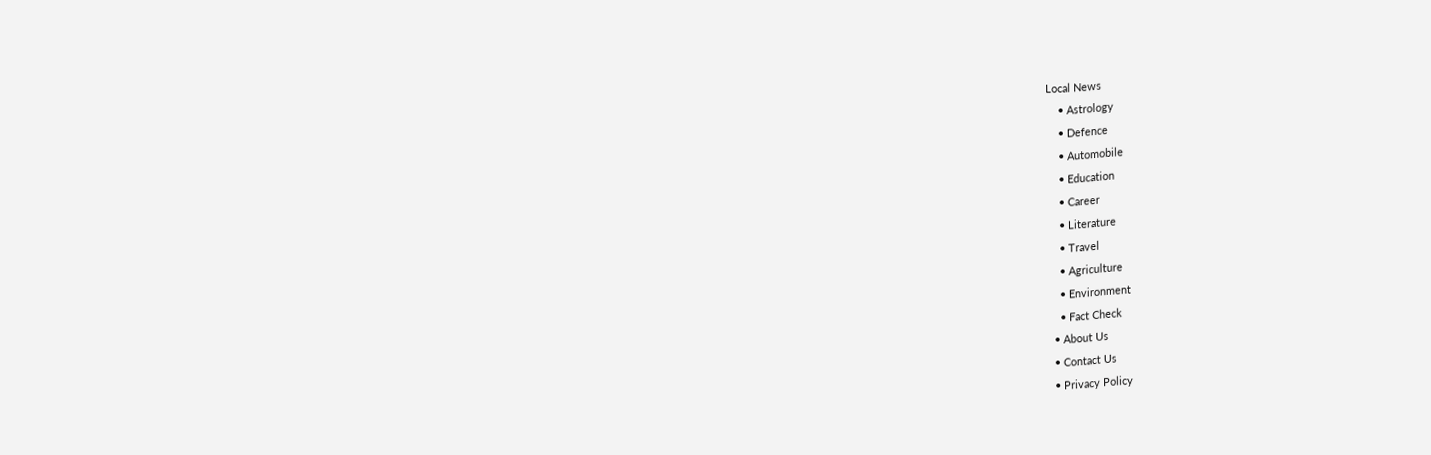Local News
    • Astrology
    • Defence
    • Automobile
    • Education
    • Career
    • Literature
    • Travel
    • Agriculture
    • Environment
    • Fact Check
  • About Us
  • Contact Us
  • Privacy Policy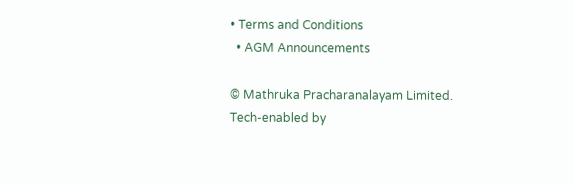• Terms and Conditions
  • AGM Announcements

© Mathruka Pracharanalayam Limited.
Tech-enabled by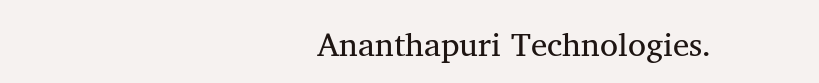Ananthapuri Technologies.